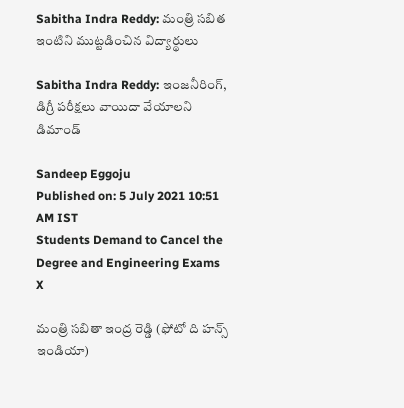Sabitha Indra Reddy: మంత్రి సబిత ఇంటిని ముట్టడించిన విద్యార్థులు

Sabitha Indra Reddy: ఇంజనీరింగ్‌, డిగ్రీ పరీక్షలు వాయిదా వేయాలని డిమాండ్‌

Sandeep Eggoju
Published on: 5 July 2021 10:51 AM IST
Students Demand to Cancel the Degree and Engineering Exams
X

మంత్రి సబితా ఇంద్ర రెడ్డి (ఫోటో ది హన్స్ ఇండియా)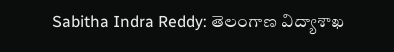Sabitha Indra Reddy: తెలంగాణ విద్యాశాఖ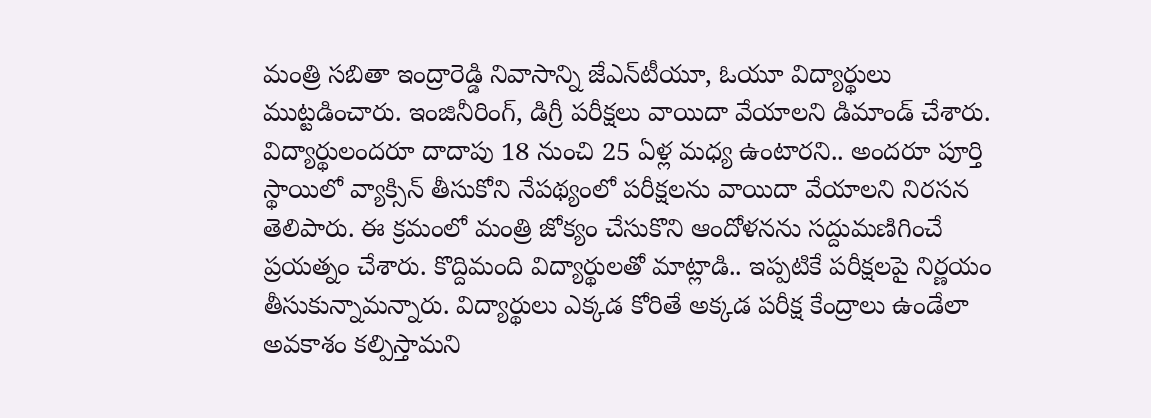మంత్రి సబితా ఇంద్రారెడ్డి నివాసాన్ని జేఎన్‌టీయూ, ఓయూ విద్యార్థులు ముట్టడించారు. ఇంజినీరింగ్‌, డిగ్రీ పరీక్షలు వాయిదా వేయాలని డిమాండ్‌ చేశారు. విద్యార్థులందరూ దాదాపు 18 నుంచి 25 ఏళ్ల మధ్య ఉంటారని.. అందరూ పూర్తి స్థాయిలో వ్యాక్సిన్‌ తీసుకోని నేపథ్యంలో పరీక్షలను వాయిదా వేయాలని నిరసన తెలిపారు. ఈ క్రమంలో మంత్రి జోక్యం చేసుకొని ఆందోళనను సద్దుమణిగించే ప్రయత్నం చేశారు. కొద్దిమంది విద్యార్థులతో మాట్లాడి.. ఇప్పటికే పరీక్షలపై నిర్ణయం తీసుకున్నామన్నారు. విద్యార్థులు ఎక్కడ కోరితే అక్కడ పరీక్ష కేంద్రాలు ఉండేలా అవకాశం కల్పిస్తామని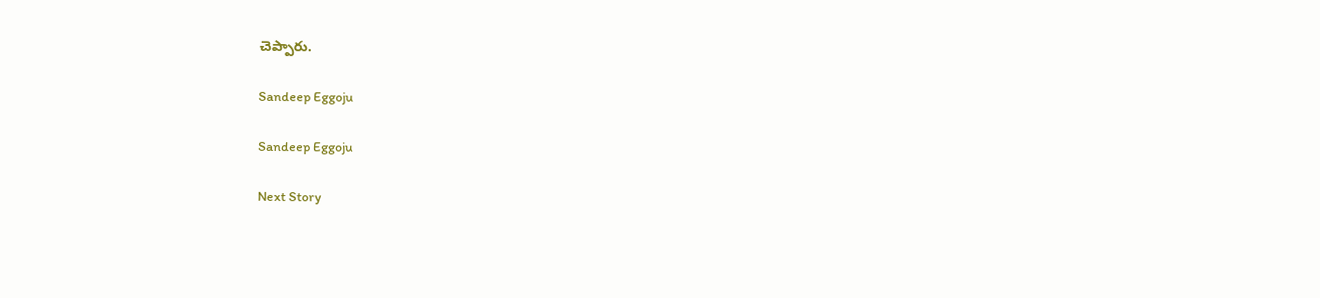చెప్పారు.

Sandeep Eggoju

Sandeep Eggoju

Next Story